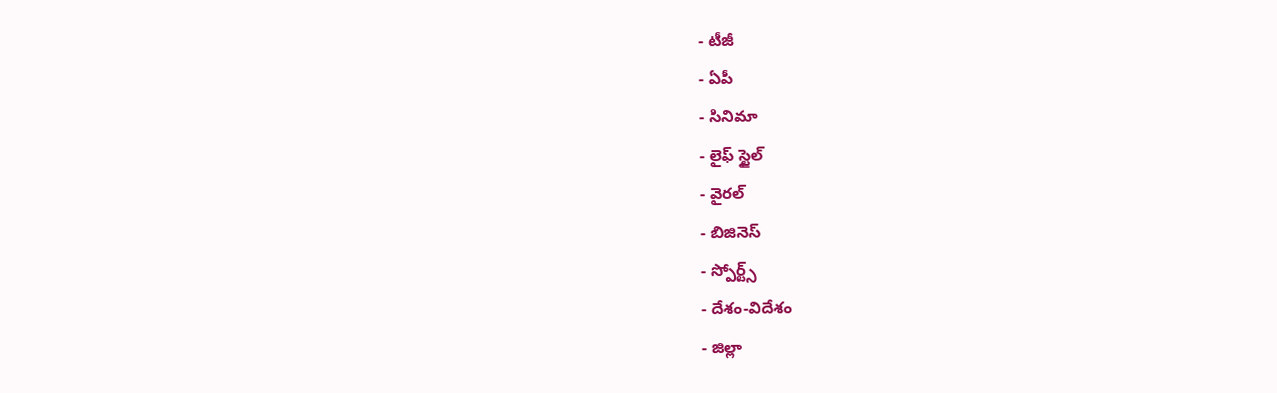- టీజీ
- ఏపీ
- సినిమా
- లైఫ్ స్టైల్
- వైరల్
- బిజినెస్
- స్పోర్ట్స్
- దేశం-విదేశం
- జిల్లా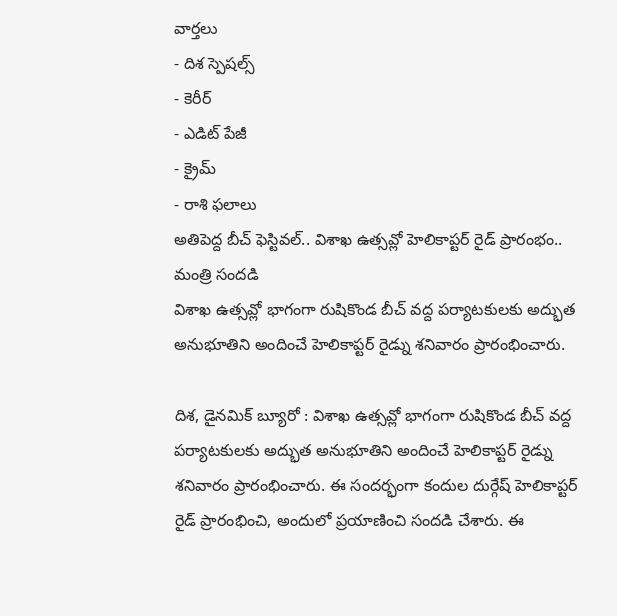వార్తలు
- దిశ స్పెషల్స్
- కెరీర్
- ఎడిట్ పేజీ
- క్రైమ్
- రాశి ఫలాలు
అతిపెద్ద బీచ్ ఫెస్టివల్.. విశాఖ ఉత్సవ్లో హెలికాప్టర్ రైడ్ ప్రారంభం.. మంత్రి సందడి
విశాఖ ఉత్సవ్లో భాగంగా రుషికొండ బీచ్ వద్ద పర్యాటకులకు అద్భుత అనుభూతిని అందించే హెలికాప్టర్ రైడ్ను శనివారం ప్రారంభించారు.

దిశ, డైనమిక్ బ్యూరో : విశాఖ ఉత్సవ్లో భాగంగా రుషికొండ బీచ్ వద్ద పర్యాటకులకు అద్భుత అనుభూతిని అందించే హెలికాప్టర్ రైడ్ను శనివారం ప్రారంభించారు. ఈ సందర్భంగా కందుల దుర్గేష్ హెలికాప్టర్ రైడ్ ప్రారంభించి, అందులో ప్రయాణించి సందడి చేశారు. ఈ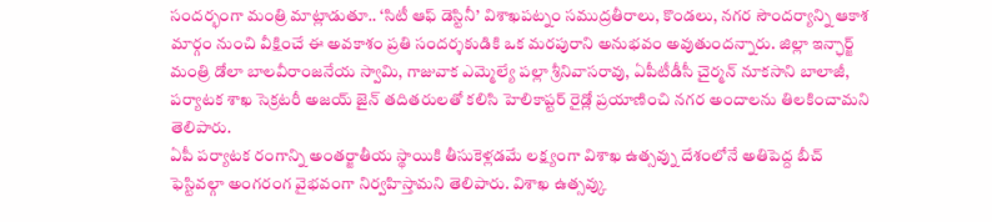సందర్భంగా మంత్రి మాట్లాడుతూ.. ‘సిటీ ఆఫ్ డెస్టినీ’ విశాఖపట్నం సముద్రతీరాలు, కొండలు, నగర సౌందర్యాన్ని ఆకాశ మార్గం నుంచి వీక్షించే ఈ అవకాశం ప్రతి సందర్శకుడికి ఒక మరపురాని అనుభవం అవుతుందన్నారు. జిల్లా ఇన్ఛార్జ్ మంత్రి డోలా బాలవీరాంజనేయ స్వామి, గాజువాక ఎమ్మెల్యే పల్లా శ్రీనివాసరావు, ఏపీటీడీసీ చైర్మన్ నూకసాని బాలాజీ, పర్యాటక శాఖ సెక్రటరీ అజయ్ జైన్ తదితరులతో కలిసి హెలికాప్టర్ రైడ్లో ప్రయాణించి నగర అందాలను తిలకించామని తెలిపారు.
ఏపీ పర్యాటక రంగాన్ని అంతర్జాతీయ స్థాయికి తీసుకెళ్లడమే లక్ష్యంగా విశాఖ ఉత్సవ్ను దేశంలోనే అతిపెద్ద బీచ్ ఫెస్టివల్గా అంగరంగ వైభవంగా నిర్వహిస్తామని తెలిపారు. విశాఖ ఉత్సవ్కు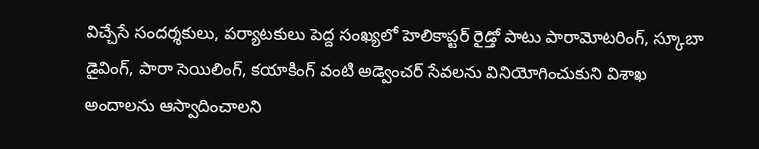విచ్చేసే సందర్శకులు, పర్యాటకులు పెద్ద సంఖ్యలో హెలికాప్టర్ రైడ్తో పాటు పారామోటరింగ్, స్కూబా డైవింగ్, పారా సెయిలింగ్, కయాకింగ్ వంటి అడ్వెంచర్ సేవలను వినియోగించుకుని విశాఖ అందాలను ఆస్వాదించాలని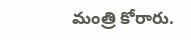మంత్రి కోరారు.